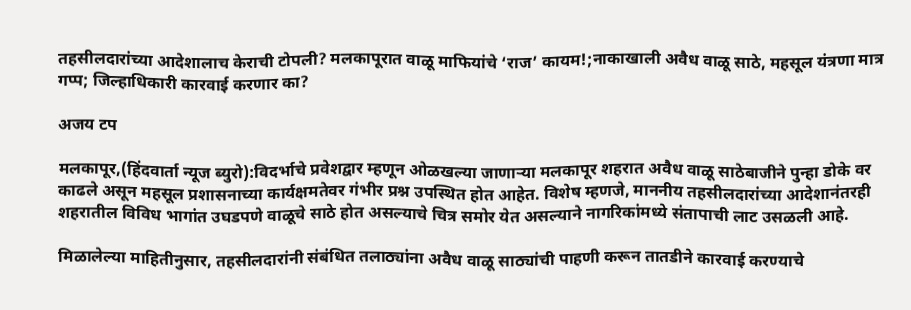तहसीलदारांच्या आदेशालाच केराची टोपली? मलकापूरात वाळू माफियांचे ‘राज’ कायम!;नाकाखाली अवैध वाळू साठे, महसूल यंत्रणा मात्र गप्प; जिल्हाधिकारी कारवाई करणार का?

अजय टप

मलकापूर,(हिंदवार्ता न्यूज ब्युरो):विदर्भाचे प्रवेशद्वार म्हणून ओळखल्या जाणाऱ्या मलकापूर शहरात अवैध वाळू साठेबाजीने पुन्हा डोके वर काढले असून महसूल प्रशासनाच्या कार्यक्षमतेवर गंभीर प्रश्न उपस्थित होत आहेत. विशेष म्हणजे, माननीय तहसीलदारांच्या आदेशानंतरही शहरातील विविध भागांत उघडपणे वाळूचे साठे होत असल्याचे चित्र समोर येत असल्याने नागरिकांमध्ये संतापाची लाट उसळली आहे.

मिळालेल्या माहितीनुसार, तहसीलदारांनी संबंधित तलाठ्यांना अवैध वाळू साठ्यांची पाहणी करून तातडीने कारवाई करण्याचे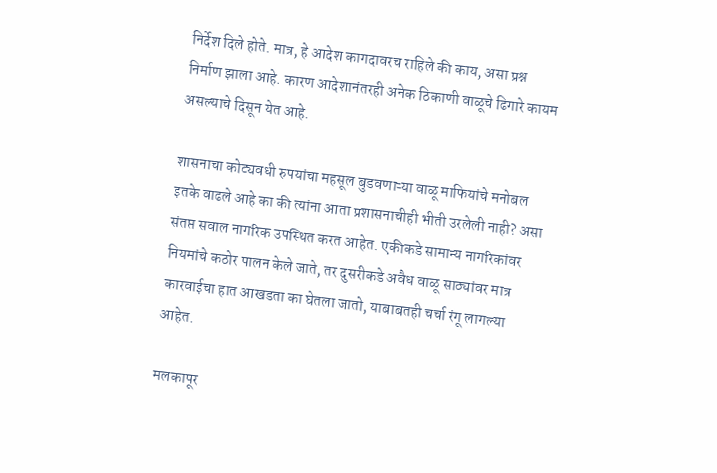निर्देश दिले होते. मात्र, हे आदेश कागदावरच राहिले की काय, असा प्रश्न निर्माण झाला आहे. कारण आदेशानंतरही अनेक ठिकाणी वाळूचे ढिगारे कायम असल्याचे दिसून येत आहे.

शासनाचा कोट्यवधी रुपयांचा महसूल बुडवणाऱ्या वाळू माफियांचे मनोबल इतके वाढले आहे का की त्यांना आता प्रशासनाचीही भीती उरलेली नाही? असा संतप्त सवाल नागरिक उपस्थित करत आहेत. एकीकडे सामान्य नागरिकांवर नियमांचे कठोर पालन केले जाते, तर दुसरीकडे अवैध वाळू साठ्यांवर मात्र कारवाईचा हात आखडता का घेतला जातो, याबाबतही चर्चा रंगू लागल्या आहेत.

मलकापूर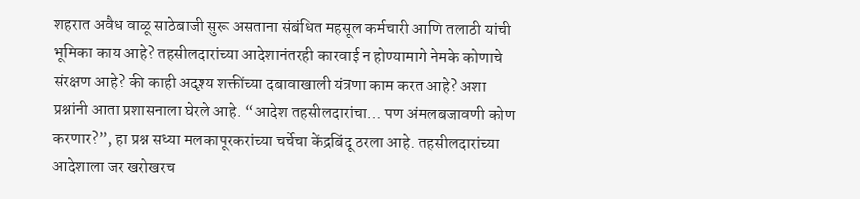शहरात अवैध वाळू साठेबाजी सुरू असताना संबंधित महसूल कर्मचारी आणि तलाठी यांची भूमिका काय आहे? तहसीलदारांच्या आदेशानंतरही कारवाई न होण्यामागे नेमके कोणाचे संरक्षण आहे? की काही अदृश्य शक्तींच्या दबावाखाली यंत्रणा काम करत आहे? अशा प्रश्नांनी आता प्रशासनाला घेरले आहे. “आदेश तहसीलदारांचा… पण अंमलबजावणी कोण करणार?”, हा प्रश्न सध्या मलकापूरकरांच्या चर्चेचा केंद्रबिंदू ठरला आहे. तहसीलदारांच्या आदेशाला जर खरोखरच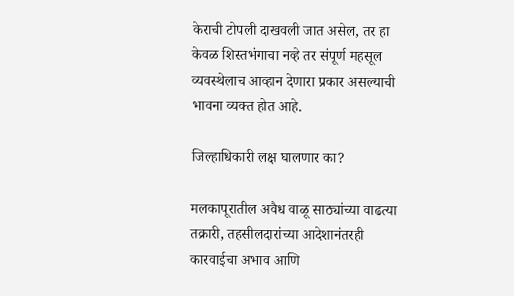केराची टोपली दाखवली जात असेल, तर हा केवळ शिस्तभंगाचा नव्हे तर संपूर्ण महसूल व्यवस्थेलाच आव्हान देणारा प्रकार असल्याची भावना व्यक्त होत आहे.

जिल्हाधिकारी लक्ष घालणार का?

मलकापूरातील अवैध वाळू साठ्यांच्या वाढत्या तक्रारी, तहसीलदारांच्या आदेशानंतरही कारवाईचा अभाव आणि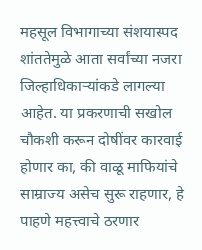महसूल विभागाच्या संशयास्पद शांततेमुळे आता सर्वांच्या नजरा जिल्हाधिकाऱ्यांकडे लागल्या आहेत. या प्रकरणाची सखोल चौकशी करून दोषींवर कारवाई होणार का, की वाळू माफियांचे साम्राज्य असेच सुरू राहणार, हे पाहणे महत्त्वाचे ठरणार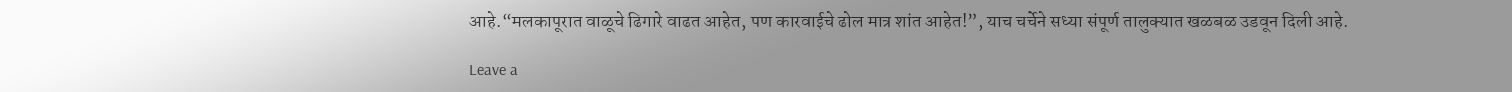आहे.“मलकापूरात वाळूचे ढिगारे वाढत आहेत, पण कारवाईचे ढोल मात्र शांत आहेत!”, याच चर्चेने सध्या संपूर्ण तालुक्यात खळबळ उडवून दिली आहे.

Leave a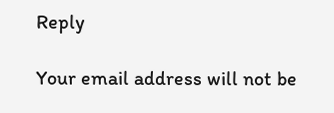Reply

Your email address will not be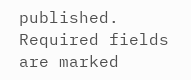published. Required fields are marked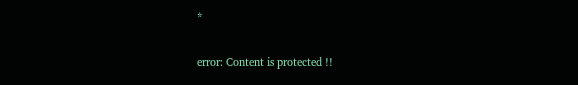*

error: Content is protected !!